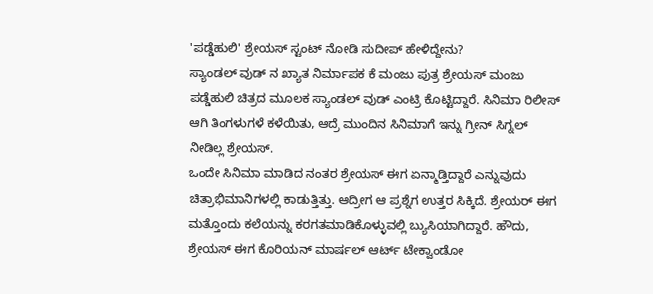'ಪಡ್ಡೆಹುಲಿ' ಶ್ರೇಯಸ್ ಸ್ಟಂಟ್ ನೋಡಿ ಸುದೀಪ್ ಹೇಳಿದ್ದೇನು?
ಸ್ಯಾಂಡಲ್ ವುಡ್ ನ ಖ್ಯಾತ ನಿರ್ಮಾಪಕ ಕೆ ಮಂಜು ಪುತ್ರ ಶ್ರೇಯಸ್ ಮಂಜು ಪಡ್ಡೆಹುಲಿ ಚಿತ್ರದ ಮೂಲಕ ಸ್ಯಾಂಡಲ್ ವುಡ್ ಎಂಟ್ರಿ ಕೊಟ್ಟಿದ್ದಾರೆ. ಸಿನಿಮಾ ರಿಲೀಸ್ ಆಗಿ ತಿಂಗಳುಗಳೆ ಕಳೆಯಿತು, ಆದ್ರೆ ಮುಂದಿನ ಸಿನಿಮಾಗೆ ಇನ್ನು ಗ್ರೀನ್ ಸಿಗ್ನಲ್ ನೀಡಿಲ್ಲ ಶ್ರೇಯಸ್.
ಒಂದೇ ಸಿನಿಮಾ ಮಾಡಿದ ನಂತರ ಶ್ರೇಯಸ್ ಈಗ ಏನ್ಮಾಡ್ತಿದ್ದಾರೆ ಎನ್ನುವುದು ಚಿತ್ರಾಭಿಮಾನಿಗಳಲ್ಲಿ ಕಾಡುತ್ತಿತ್ತು. ಆದ್ರೀಗ ಆ ಪ್ರಶ್ನೆಗ ಉತ್ತರ ಸಿಕ್ಕಿದೆ. ಶ್ರೇಯರ್ ಈಗ ಮತ್ತೊಂದು ಕಲೆಯನ್ನು ಕರಗತಮಾಡಿಕೊಳ್ಳುವಲ್ಲಿ ಬ್ಯುಸಿಯಾಗಿದ್ದಾರೆ. ಹೌದು, ಶ್ರೇಯಸ್ ಈಗ ಕೊರಿಯನ್ ಮಾರ್ಷಲ್ ಆರ್ಟ್ ಟೇಕ್ವಾಂಡೋ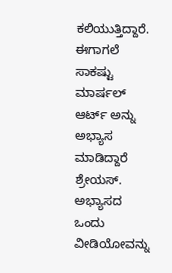ಕಲಿಯುತ್ತಿದ್ದಾರೆ.
ಈಗಾಗಲೆ ಸಾಕಷ್ಟು ಮಾರ್ಷಲ್ ಆರ್ಟ್ ಅನ್ನು ಅಭ್ಯಾಸ ಮಾಡಿದ್ದಾರೆ ಶ್ರೇಯಸ್. ಅಭ್ಯಾಸದ ಒಂದು ವೀಡಿಯೋವನ್ನು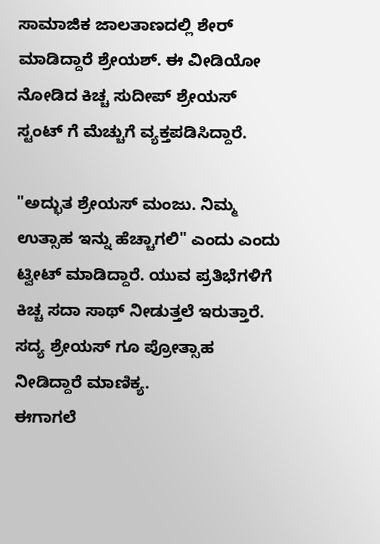ಸಾಮಾಜಿಕ ಜಾಲತಾಣದಲ್ಲಿ ಶೇರ್ ಮಾಡಿದ್ದಾರೆ ಶ್ರೇಯಶ್. ಈ ವೀಡಿಯೋ ನೋಡಿದ ಕಿಚ್ಚ ಸುದೀಪ್ ಶ್ರೇಯಸ್ ಸ್ಟಂಟ್ ಗೆ ಮೆಚ್ಚುಗೆ ವ್ಯಕ್ತಪಡಿಸಿದ್ದಾರೆ.

"ಅದ್ಭುತ ಶ್ರೇಯಸ್ ಮಂಜು. ನಿಮ್ಮ ಉತ್ಸಾಹ ಇನ್ನು ಹೆಚ್ಚಾಗಲಿ" ಎಂದು ಎಂದು ಟ್ವೀಟ್ ಮಾಡಿದ್ದಾರೆ. ಯುವ ಪ್ರತಿಭೆಗಳಿಗೆ ಕಿಚ್ಚ ಸದಾ ಸಾಥ್ ನೀಡುತ್ತಲೆ ಇರುತ್ತಾರೆ. ಸದ್ಯ ಶ್ರೇಯಸ್ ಗೂ ಪ್ರೋತ್ಸಾಹ ನೀಡಿದ್ದಾರೆ ಮಾಣಿಕ್ಯ.
ಈಗಾಗಲೆ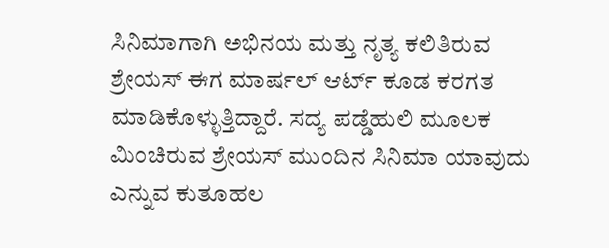ಸಿನಿಮಾಗಾಗಿ ಅಭಿನಯ ಮತ್ತು ನೃತ್ಯ ಕಲಿತಿರುವ ಶ್ರೇಯಸ್ ಈಗ ಮಾರ್ಷಲ್ ಆರ್ಟ್ ಕೂಡ ಕರಗತ ಮಾಡಿಕೊಳ್ಳುತ್ತಿದ್ದಾರೆ. ಸದ್ಯ ಪಡ್ಡೆಹುಲಿ ಮೂಲಕ ಮಿಂಚಿರುವ ಶ್ರೇಯಸ್ ಮುಂದಿನ ಸಿನಿಮಾ ಯಾವುದು ಎನ್ನುವ ಕುತೂಹಲ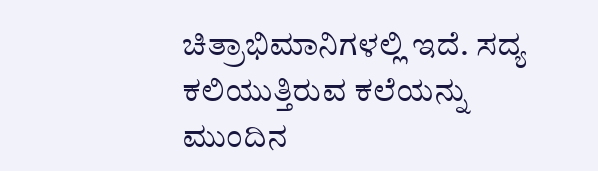ಚಿತ್ರಾಭಿಮಾನಿಗಳಲ್ಲಿ ಇದೆ. ಸದ್ಯ ಕಲಿಯುತ್ತಿರುವ ಕಲೆಯನ್ನು ಮುಂದಿನ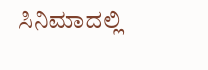ಸಿನಿಮಾದಲ್ಲಿ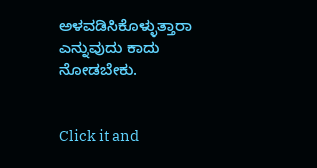ಅಳವಡಿಸಿಕೊಳ್ಳುತ್ತಾರಾ ಎನ್ನುವುದು ಕಾದು ನೋಡಬೇಕು.


Click it and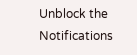Unblock the Notifications